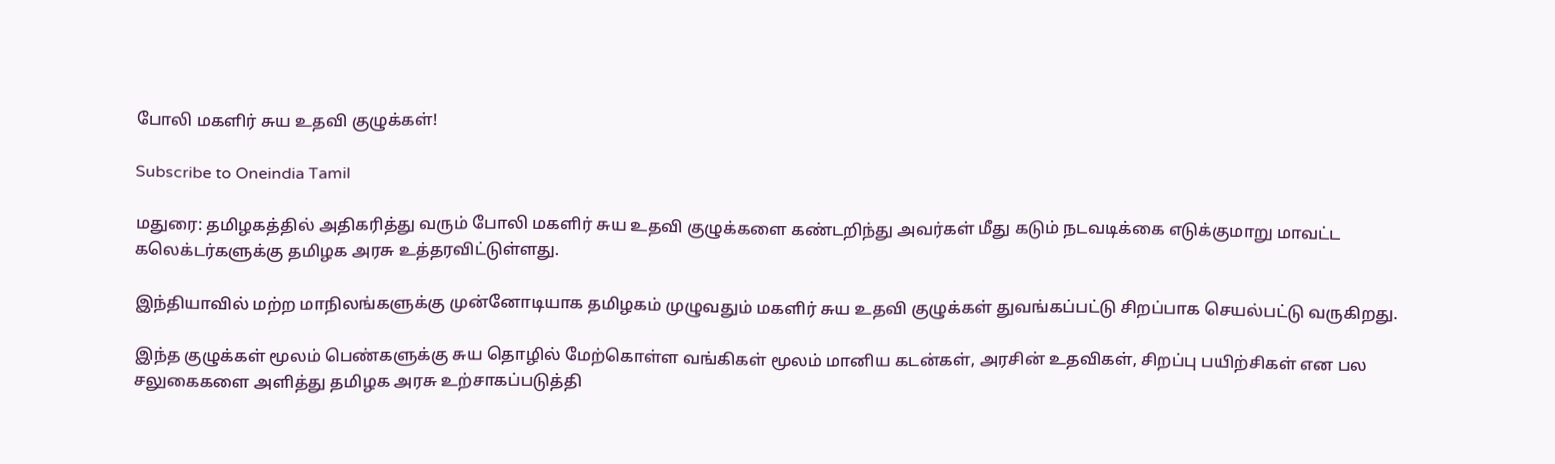போலி மகளிர் சுய உதவி குழுக்கள்!

Subscribe to Oneindia Tamil

மதுரை: தமிழகத்தில் அதிகரித்து வரும் போலி மகளிர் சுய உதவி குழுக்களை கண்டறிந்து அவர்கள் மீது கடும் நடவடிக்கை எடுக்குமாறு மாவட்ட கலெக்டர்களுக்கு தமிழக அரசு உத்தரவிட்டுள்ளது.

இந்தியாவில் மற்ற மாநிலங்களுக்கு முன்னோடியாக தமிழகம் முழுவதும் மகளிர் சுய உதவி குழுக்கள் துவங்கப்பட்டு சிறப்பாக செயல்பட்டு வருகிறது.

இந்த குழுக்கள் மூலம் பெண்களுக்கு சுய தொழில் மேற்கொள்ள வங்கிகள் மூலம் மானிய கடன்கள், அரசின் உதவிகள், சிறப்பு பயிற்சிகள் என பல சலுகைகளை அளித்து தமிழக அரசு உற்சாகப்படுத்தி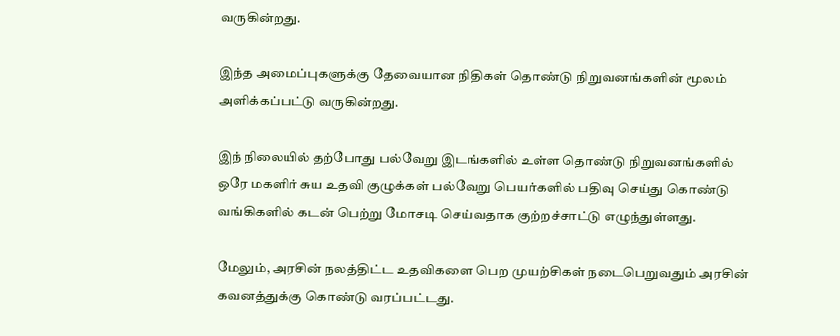வருகின்றது.

இந்த அமைப்புகளுக்கு தேவையான நிதிகள் தொண்டு நிறுவனங்களின் மூலம் அளிக்கப்பட்டு வருகின்றது.

இந் நிலையில் தற்போது பல்வேறு இடங்களில் உள்ள தொண்டு நிறுவனங்களில் ஒரே மகளிர் சுய உதவி குழுக்கள் பல்வேறு பெயர்களில் பதிவு செய்து கொண்டு வங்கிகளில் கடன் பெற்று மோசடி செய்வதாக குற்றச்சாட்டு எழுந்துள்ளது.

மேலும், அரசின் நலத்திட்ட உதவிகளை பெற முயற்சிகள் நடைபெறுவதும் அரசின் கவனத்துக்கு கொண்டு வரப்பட்டது.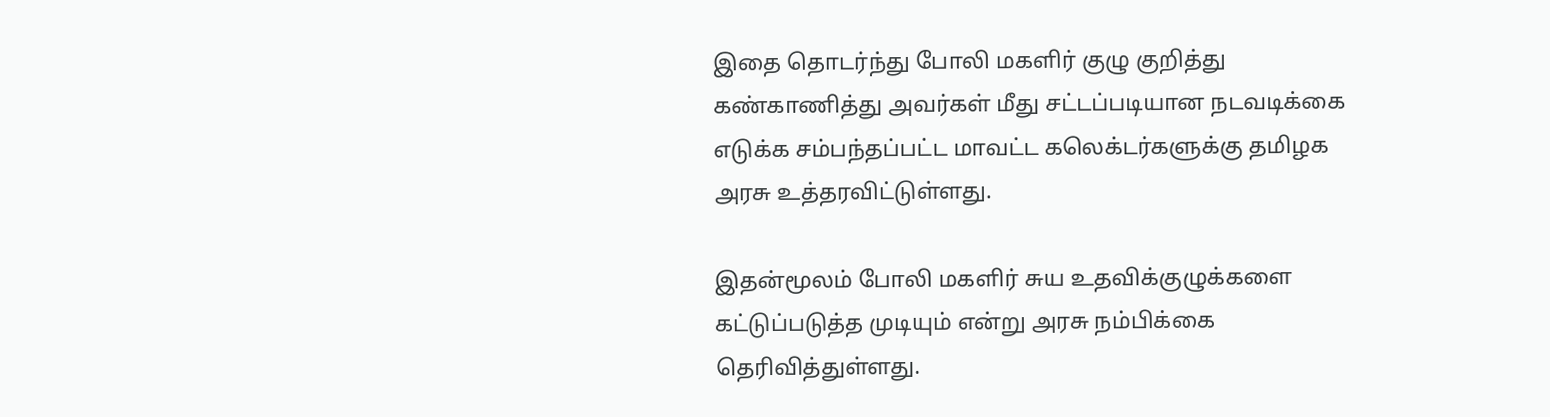இதை தொடர்ந்து போலி மகளிர் குழு குறித்து கண்காணித்து அவர்கள் மீது சட்டப்படியான நடவடிக்கை எடுக்க சம்பந்தப்பட்ட மாவட்ட கலெக்டர்களுக்கு தமிழக அரசு உத்தரவிட்டுள்ளது.

இதன்மூலம் போலி மகளிர் சுய உதவிக்குழுக்களை கட்டுப்படுத்த முடியும் என்று அரசு நம்பிக்கை தெரிவித்துள்ளது.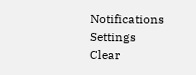Notifications
Settings
Clear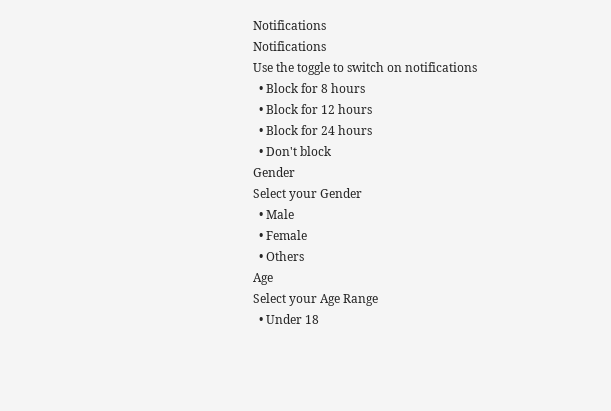Notifications
Notifications
Use the toggle to switch on notifications
  • Block for 8 hours
  • Block for 12 hours
  • Block for 24 hours
  • Don't block
Gender
Select your Gender
  • Male
  • Female
  • Others
Age
Select your Age Range
  • Under 18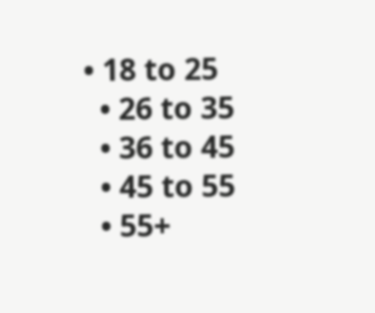• 18 to 25
  • 26 to 35
  • 36 to 45
  • 45 to 55
  • 55+